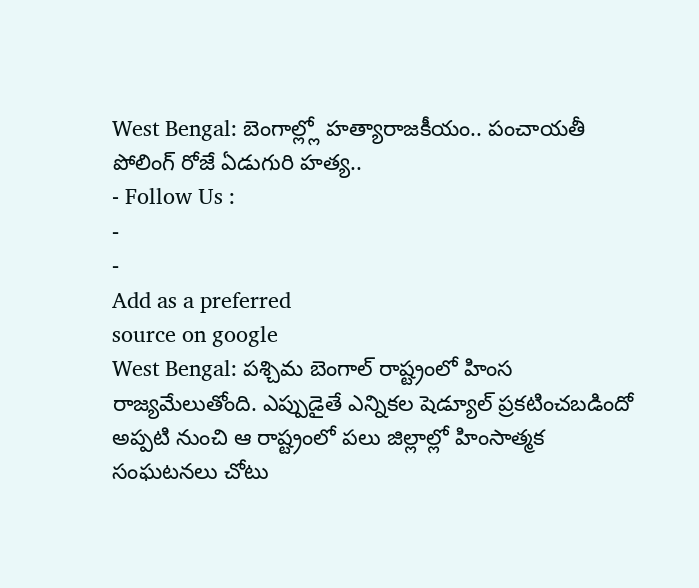West Bengal: బెంగాల్ల్లో హత్యారాజకీయం.. పంచాయతీ పోలింగ్ రోజే ఏడుగురి హత్య..
- Follow Us :
-
-
Add as a preferred
source on google
West Bengal: పశ్చిమ బెంగాల్ రాష్ట్రంలో హింస రాజ్యమేలుతోంది. ఎప్పుడైతే ఎన్నికల షెడ్యూల్ ప్రకటించబడిందో అప్పటి నుంచి ఆ రాష్ట్రంలో పలు జిల్లాల్లో హింసాత్మక సంఘటనలు చోటు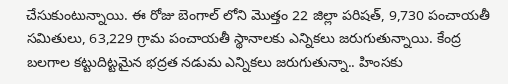చేసుకుంటున్నాయి. ఈ రోజు బెంగాల్ లోని మొత్తం 22 జిల్లా పరిషత్, 9,730 పంచాయతీ సమితులు, 63,229 గ్రామ పంచాయతీ స్థానాలకు ఎన్నికలు జరుగుతున్నాయి. కేంద్ర బలగాల కట్టుదిట్టమైన భద్రత నడుమ ఎన్నికలు జరుగుతున్నా.. హింసకు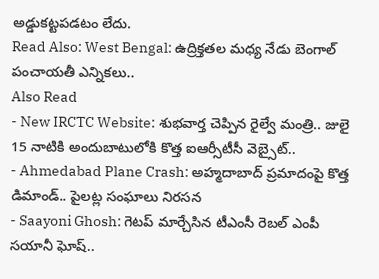అడ్డుకట్టపడటం లేదు.
Read Also: West Bengal: ఉద్రిక్తతల మధ్య నేడు బెంగాల్ పంచాయతీ ఎన్నికలు..
Also Read
- New IRCTC Website: శుభవార్త చెప్పిన రైల్వే మంత్రి.. జులై 15 నాటికి అందుబాటులోకి కొత్త ఐఆర్సీటీసీ వెబ్సైట్..
- Ahmedabad Plane Crash: అహ్మదాబాద్ ప్రమాదంపై కొత్త డిమాండ్.. పైలట్ల సంఘాలు నిరసన
- Saayoni Ghosh: గెటప్ మార్చేసిన టీఎంసీ రెబల్ ఎంపీ సయానీ ఘోష్..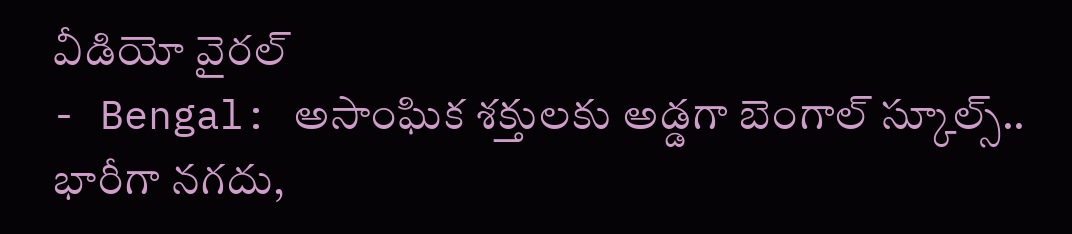వీడియో వైరల్
- Bengal: అసాంఘిక శక్తులకు అడ్డగా బెంగాల్ స్కూల్స్.. భారీగా నగదు,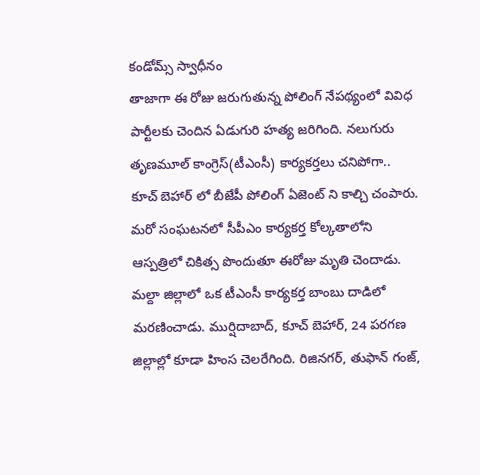కండోమ్స్ స్వాధీనం
తాజాగా ఈ రోజు జరుగుతున్న పోలింగ్ నేపథ్యంలో వివిధ పార్టీలకు చెందిన ఏడుగురి హత్య జరిగింది. నలుగురు తృణమూల్ కాంగ్రెస్(టీఎంసీ) కార్యకర్తలు చనిపోగా.. కూచ్ బెహార్ లో బీజేపీ పోలింగ్ ఏజెంట్ ని కాల్చి చంపారు. మరో సంఘటనలో సీపీఎం కార్యకర్త కోల్కతాలోని ఆస్పత్రిలో చికిత్స పొందుతూ ఈరోజు మృతి చెందాడు. మల్దా జిల్లాలో ఒక టీఎంసీ కార్యకర్త బాంబు దాడిలో మరణించాడు. ముర్షిదాబాద్, కూచ్ బెహార్, 24 పరగణ జిల్లాల్లో కూడా హింస చెలరేగింది. రిజినగర్, తుఫాన్ గంజ్,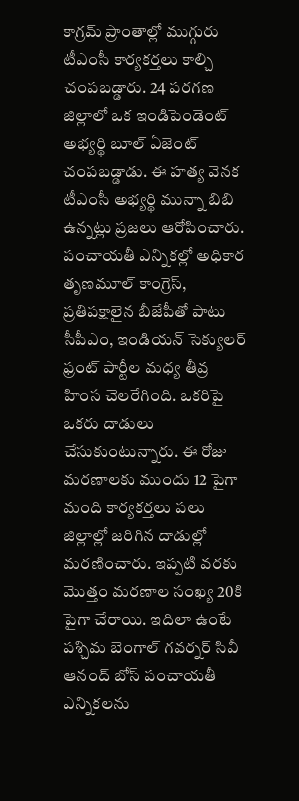కాగ్రమ్ ప్రాంతాల్లో ముగ్గురు టీఎంసీ కార్యకర్తలు కాల్చి చంపబడ్డారు. 24 పరగణ జిల్లాలో ఒక ఇండిపెండెంట్ అభ్యర్థి బూల్ ఏజెంట్ చంపబడ్డాడు. ఈ హత్య వెనక టీఎంసీ అభ్యర్థి మున్నా బిబి ఉన్నట్లు ప్రజలు ఆరోపించారు.
పంచాయతీ ఎన్నికల్లో అధికార తృణమూల్ కాంగ్రెస్, ప్రతిపక్షాలైన బీజేపీతో పాటు సీపీఎం, ఇండియన్ సెక్యులర్ ఫ్రంట్ పార్టీల మధ్య తీవ్ర హింస చెలరేగింది. ఒకరిపై ఒకరు దాడులు చేసుకుంటున్నారు. ఈ రోజు మరణాలకు ముందు 12 పైగా మంది కార్యకర్తలు పలు జిల్లాల్లో జరిగిన దాడుల్లో మరణించారు. ఇప్పటి వరకు మొత్తం మరణాల సంఖ్య 20కి పైగా చేరాయి. ఇదిలా ఉంటే పశ్చిమ బెంగాల్ గవర్నర్ సివీ ఆనంద్ బోస్ పంచాయతీ ఎన్నికలను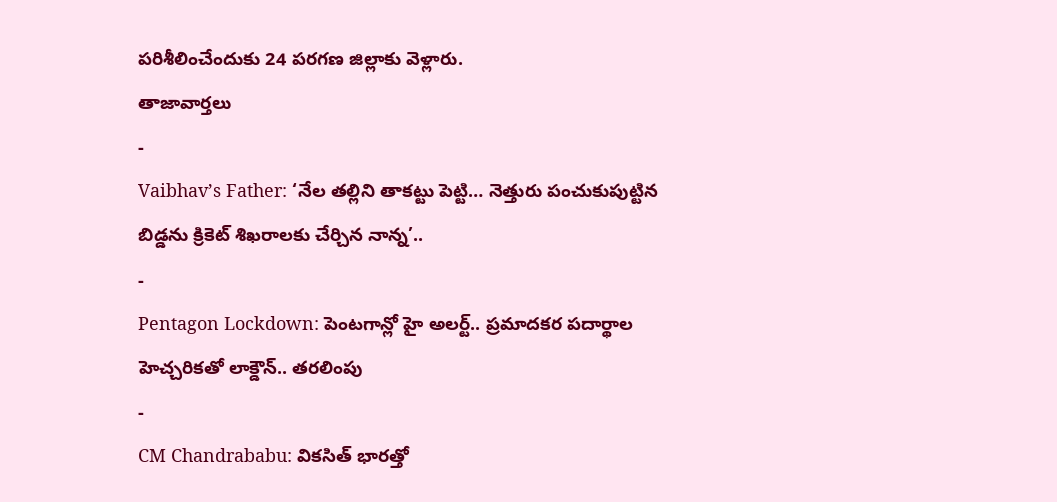పరిశీలించేందుకు 24 పరగణ జిల్లాకు వెళ్లారు.
తాజావార్తలు
-
Vaibhav’s Father: ‘నేల తల్లిని తాకట్టు పెట్టి… నెత్తురు పంచుకుపుట్టిన బిడ్డను క్రికెట్ శిఖరాలకు చేర్చిన నాన్న’..
-
Pentagon Lockdown: పెంటగాన్లో హై అలర్ట్.. ప్రమాదకర పదార్థాల హెచ్చరికతో లాక్డౌన్.. తరలింపు
-
CM Chandrababu: వికసిత్ భారత్తో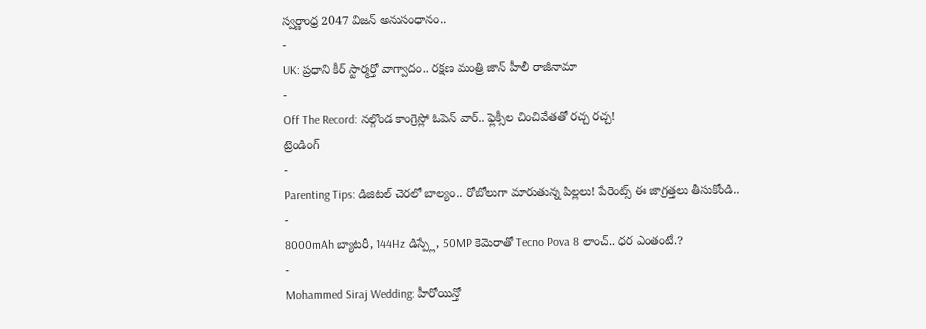స్వర్ణాంధ్ర 2047 విజన్ అనుసంధానం..
-
UK: ప్రధాని కీర్ స్టార్మర్తో వాగ్వాదం.. రక్షణ మంత్రి జాన్ హీలీ రాజీనామా
-
Off The Record: నల్గొండ కాంగ్రెస్లో ఓపెన్ వార్.. ఫ్లెక్సీల చించివేతతో రచ్చ రచ్చ!
ట్రెండింగ్
-
Parenting Tips: డిజిటల్ చెరలో బాల్యం.. రోబోలుగా మారుతున్న పిల్లలు! పేరెంట్స్ ఈ జాగ్రత్తలు తీసుకోండి..
-
8000mAh బ్యాటరీ, 144Hz డిస్ప్లే, 50MP కెమెరాతో Tecno Pova 8 లాంచ్.. ధర ఎంతంటే.?
-
Mohammed Siraj Wedding: హీరోయిన్తో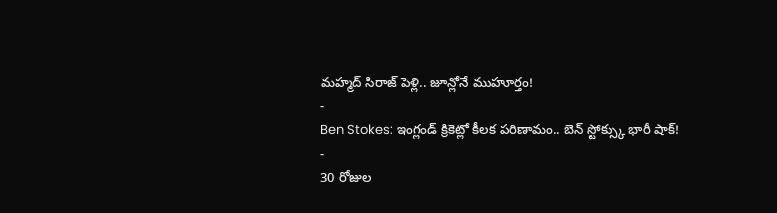మహ్మద్ సిరాజ్ పెళ్లి.. జూన్లోనే ముహూర్తం!
-
Ben Stokes: ఇంగ్లండ్ క్రికెట్లో కీలక పరిణామం.. బెన్ స్టోక్స్కు భారీ షాక్!
-
30 రోజుల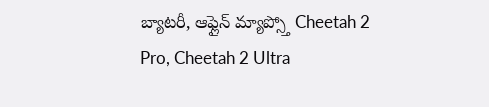బ్యాటరీ, ఆఫ్లైన్ మ్యాప్స్తో Cheetah 2 Pro, Cheetah 2 Ultra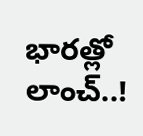భారత్లో లాంచ్..!